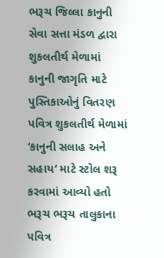ભરૂચ જિલ્લા કાનુની સેવા સત્તા મંડળ દ્વારા શુકલતીર્થ મેળામાં કાનુની જાગૃતિ માટે પુસ્તિકાઓનું વિતરણ
પવિત્ર શુકલતીર્થ મેળામાં ‘કાનુની સલાહ અને સહાય‘ માટે સ્ટોલ શરૂ કરવામાં આવ્યો હતો ભરૂચ ભરૂચ તાલુકાના પવિત્ર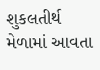શુકલતીર્થ મેળામાં આવતા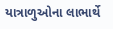યાત્રાળુઓના લાભાર્થે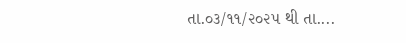તા.૦૩/૧૧/૨૦૨૫ થી તા....